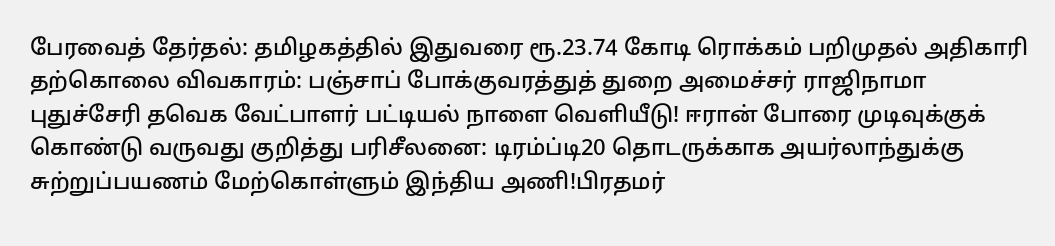பேரவைத் தேர்தல்: தமிழகத்தில் இதுவரை ரூ.23.74 கோடி ரொக்கம் பறிமுதல் அதிகாரி தற்கொலை விவகாரம்: பஞ்சாப் போக்குவரத்துத் துறை அமைச்சர் ராஜிநாமா புதுச்சேரி தவெக வேட்பாளர் பட்டியல் நாளை வெளியீடு! ஈரான் போரை முடிவுக்குக் கொண்டு வருவது குறித்து பரிசீலனை: டிரம்ப்டி20 தொடருக்காக அயர்லாந்துக்கு சுற்றுப்பயணம் மேற்கொள்ளும் இந்திய அணி!பிரதமர்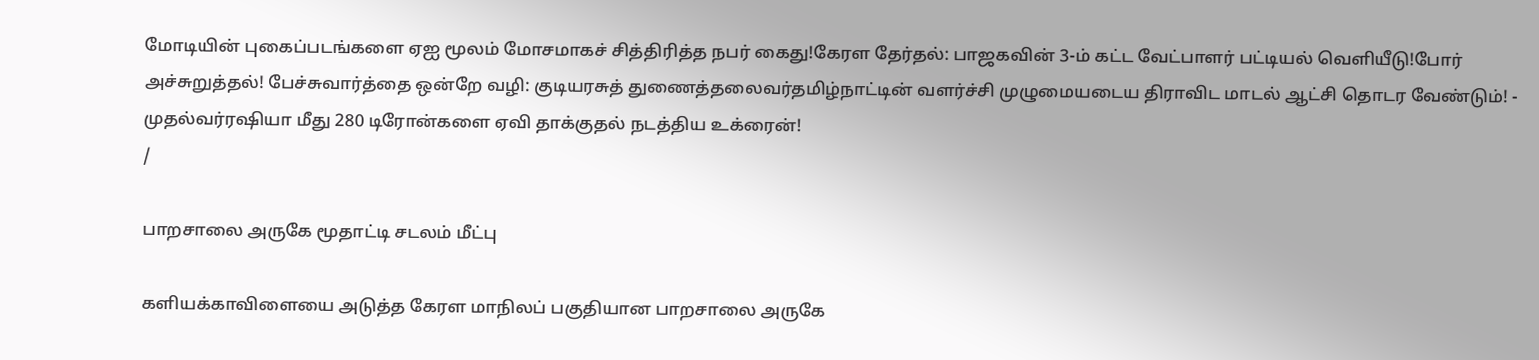மோடியின் புகைப்படங்களை ஏஐ மூலம் மோசமாகச் சித்திரித்த நபர் கைது!கேரள தேர்தல்: பாஜகவின் 3-ம் கட்ட வேட்பாளர் பட்டியல் வெளியீடு!போர் அச்சுறுத்தல்! பேச்சுவார்த்தை ஒன்றே வழி: குடியரசுத் துணைத்தலைவர்தமிழ்நாட்டின் வளர்ச்சி முழுமையடைய திராவிட மாடல் ஆட்சி தொடர வேண்டும்! - முதல்வர்ரஷியா மீது 280 டிரோன்களை ஏவி தாக்குதல் நடத்திய உக்ரைன்!
/

பாறசாலை அருகே மூதாட்டி சடலம் மீட்பு

களியக்காவிளையை அடுத்த கேரள மாநிலப் பகுதியான பாறசாலை அருகே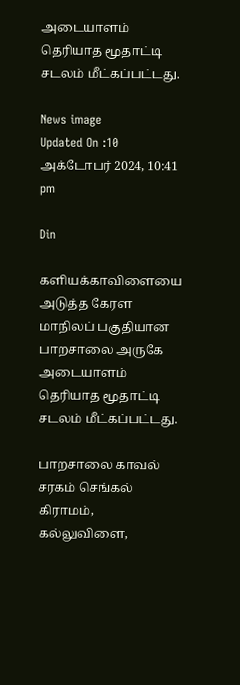அடையாளம் தெரியாத மூதாட்டி சடலம் மீட்கப்பட்டது.

News image
Updated On :10 அக்டோபர் 2024, 10:41 pm

Din

களியக்காவிளையை அடுத்த கேரள மாநிலப் பகுதியான பாறசாலை அருகே அடையாளம் தெரியாத மூதாட்டி சடலம் மீட்கப்பட்டது.

பாறசாலை காவல் சரகம் செங்கல் கிராமம், கல்லுவிளை,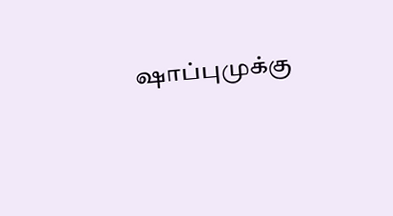ஷாப்புமுக்கு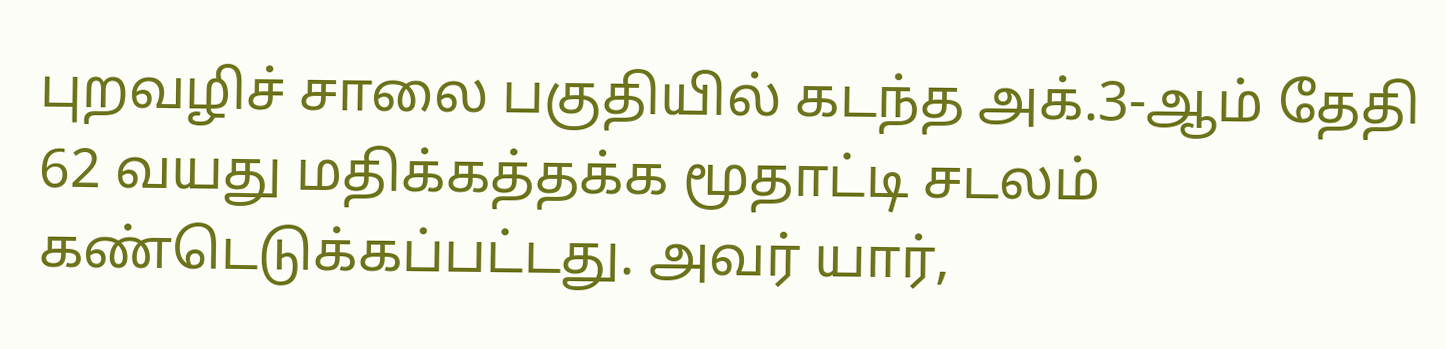புறவழிச் சாலை பகுதியில் கடந்த அக்.3-ஆம் தேதி 62 வயது மதிக்கத்தக்க மூதாட்டி சடலம் கண்டெடுக்கப்பட்டது. அவர் யார்,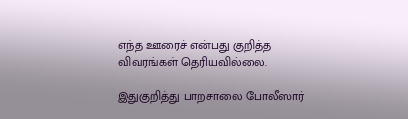எந்த ஊரைச் என்பது குறித்த விவரங்கள் தெரியவில்லை.

இதுகுறித்து பாறசாலை போலீஸார்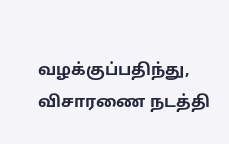வழக்குப்பதிந்து, விசாரணை நடத்தி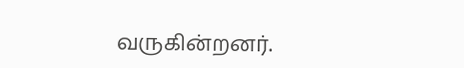வருகின்றனர்.